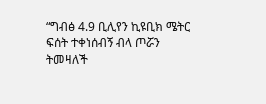“ግብፅ 4.9 ቢሊየን ኪዩቢክ ሜትር ፍሰት ተቀነሰብኝ ብላ ጦሯን ትመዛለች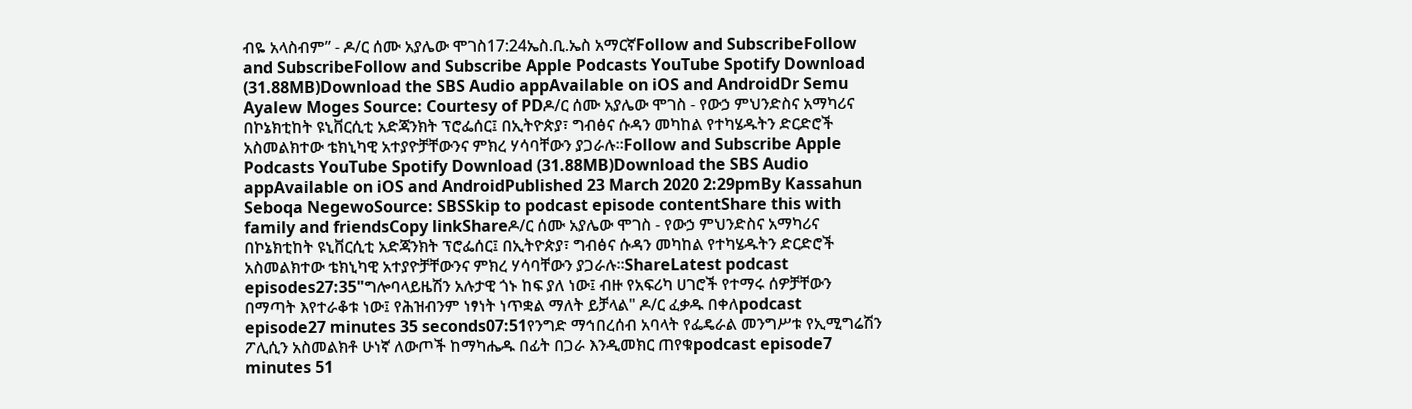ብዬ አላስብም” - ዶ/ር ሰሙ አያሌው ሞገስ17:24ኤስ.ቢ.ኤስ አማርኛFollow and SubscribeFollow and SubscribeFollow and Subscribe Apple Podcasts YouTube Spotify Download (31.88MB)Download the SBS Audio appAvailable on iOS and AndroidDr Semu Ayalew Moges Source: Courtesy of PDዶ/ር ሰሙ አያሌው ሞገስ - የውኃ ምህንድስና አማካሪና በኮኔክቲከት ዩኒቨርሲቲ አድጃንክት ፕሮፌሰር፤ በኢትዮጵያ፣ ግብፅና ሱዳን መካከል የተካሄዱትን ድርድሮች አስመልክተው ቴክኒካዊ አተያዮቻቸውንና ምክረ ሃሳባቸውን ያጋራሉ።Follow and Subscribe Apple Podcasts YouTube Spotify Download (31.88MB)Download the SBS Audio appAvailable on iOS and AndroidPublished 23 March 2020 2:29pmBy Kassahun Seboqa NegewoSource: SBSSkip to podcast episode contentShare this with family and friendsCopy linkShareዶ/ር ሰሙ አያሌው ሞገስ - የውኃ ምህንድስና አማካሪና በኮኔክቲከት ዩኒቨርሲቲ አድጃንክት ፕሮፌሰር፤ በኢትዮጵያ፣ ግብፅና ሱዳን መካከል የተካሄዱትን ድርድሮች አስመልክተው ቴክኒካዊ አተያዮቻቸውንና ምክረ ሃሳባቸውን ያጋራሉ።ShareLatest podcast episodes27:35"ግሎባላይዜሽን አሉታዊ ጎኑ ከፍ ያለ ነው፤ ብዙ የአፍሪካ ሀገሮች የተማሩ ሰዎቻቸውን በማጣት እየተራቆቱ ነው፤ የሕዝብንም ነፃነት ነጥቋል ማለት ይቻላል" ዶ/ር ፈቃዱ በቀለpodcast episode27 minutes 35 seconds07:51የንግድ ማኅበረሰብ አባላት የፌዴራል መንግሥቱ የኢሚግሬሽን ፖሊሲን አስመልክቶ ሁነኛ ለውጦች ከማካሔዱ በፊት በጋራ እንዲመክር ጠየቁpodcast episode7 minutes 51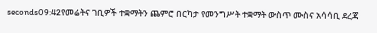seconds09:42የመሬትና ገቢዎች ተቋማትን ጨምሮ በርካታ የመንግሥት ተቋማት ውስጥ ሙስና አሳሳቢ ደረጃ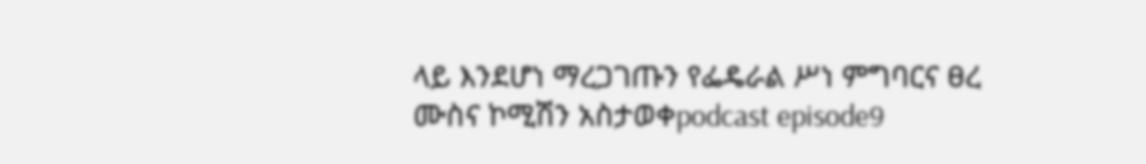ላይ እንደሆነ ማረጋገጡን የፌዴራል ሥነ ምግባርና ፀረ ሙስና ኮሚሽን አስታወቀpodcast episode9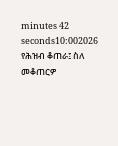minutes 42 seconds10:002026 የሕዝብ ቆጠራ፤ ስለ መቆጠርዎ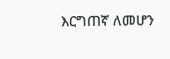እርግጠኛ ለመሆን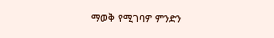ማወቅ የሚገባዎ ምንድን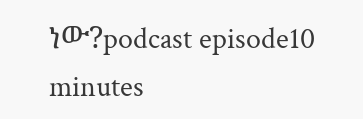ነው?podcast episode10 minutes